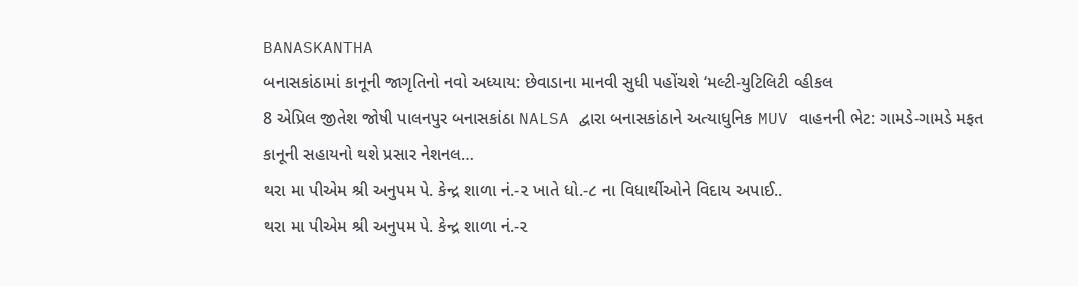BANASKANTHA
બનાસકાંઠામાં કાનૂની જાગૃતિનો નવો અધ્યાય: છેવાડાના માનવી સુધી પહોંચશે ‘મલ્ટી-યુટિલિટી વ્હીકલ
8 એપ્રિલ જીતેશ જોષી પાલનપુર બનાસકાંઠા NALSA દ્વારા બનાસકાંઠાને અત્યાધુનિક MUV વાહનની ભેટ: ગામડે-ગામડે મફત કાનૂની સહાયનો થશે પ્રસાર નેશનલ…
થરા મા પીએમ શ્રી અનુપમ પે. કેન્દ્ર શાળા નં.-૨ ખાતે ધો.-૮ ના વિધાર્થીઓને વિદાય અપાઈ..
થરા મા પીએમ શ્રી અનુપમ પે. કેન્દ્ર શાળા નં.-૨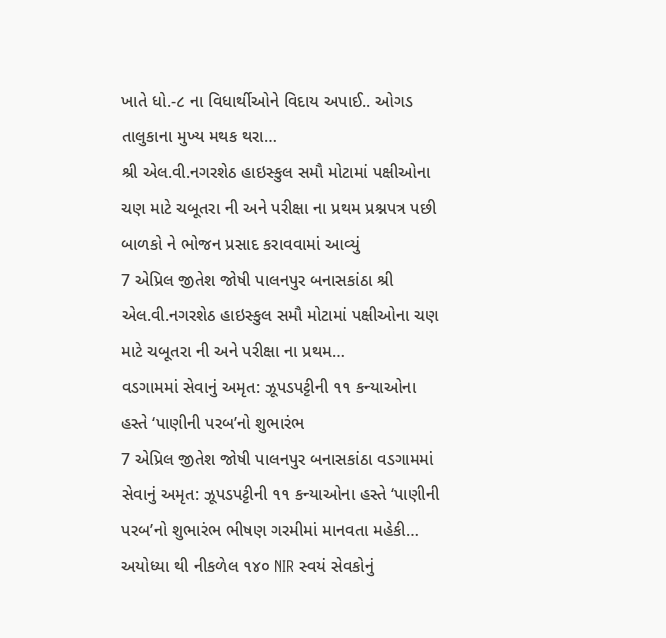ખાતે ધો.-૮ ના વિધાર્થીઓને વિદાય અપાઈ.. ઓગડ તાલુકાના મુખ્ય મથક થરા…
શ્રી એલ.વી.નગરશેઠ હાઇસ્કુલ સમૌ મોટામાં પક્ષીઓના ચણ માટે ચબૂતરા ની અને પરીક્ષા ના પ્રથમ પ્રશ્નપત્ર પછી બાળકો ને ભોજન પ્રસાદ કરાવવામાં આવ્યું
7 એપ્રિલ જીતેશ જોષી પાલનપુર બનાસકાંઠા શ્રી એલ.વી.નગરશેઠ હાઇસ્કુલ સમૌ મોટામાં પક્ષીઓના ચણ માટે ચબૂતરા ની અને પરીક્ષા ના પ્રથમ…
વડગામમાં સેવાનું અમૃત: ઝૂપડપટ્ટીની ૧૧ કન્યાઓના હસ્તે ‘પાણીની પરબ’નો શુભારંભ
7 એપ્રિલ જીતેશ જોષી પાલનપુર બનાસકાંઠા વડગામમાં સેવાનું અમૃત: ઝૂપડપટ્ટીની ૧૧ કન્યાઓના હસ્તે ‘પાણીની પરબ’નો શુભારંભ ભીષણ ગરમીમાં માનવતા મહેકી…
અયોધ્યા થી નીકળેલ ૧૪૦ NIR સ્વયં સેવકોનું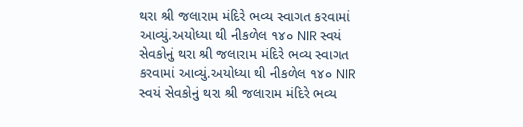થરા શ્રી જલારામ મંદિરે ભવ્ય સ્વાગત કરવામાં આવ્યું.અયોધ્યા થી નીકળેલ ૧૪૦ NIR સ્વયં સેવકોનું થરા શ્રી જલારામ મંદિરે ભવ્ય સ્વાગત કરવામાં આવ્યું.અયોધ્યા થી નીકળેલ ૧૪૦ NIR સ્વયં સેવકોનું થરા શ્રી જલારામ મંદિરે ભવ્ય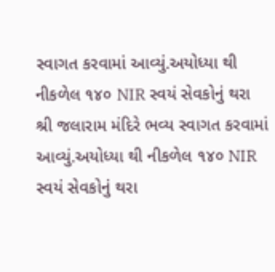સ્વાગત કરવામાં આવ્યું.અયોધ્યા થી નીકળેલ ૧૪૦ NIR સ્વયં સેવકોનું થરા શ્રી જલારામ મંદિરે ભવ્ય સ્વાગત કરવામાં આવ્યું.અયોધ્યા થી નીકળેલ ૧૪૦ NIR સ્વયં સેવકોનું થરા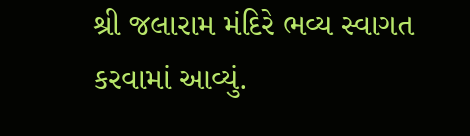શ્રી જલારામ મંદિરે ભવ્ય સ્વાગત કરવામાં આવ્યું.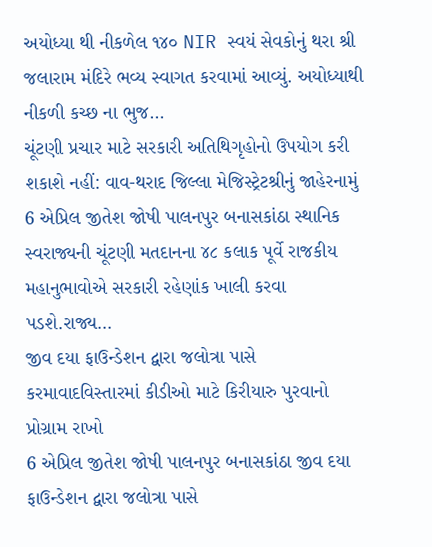અયોધ્યા થી નીકળેલ ૧૪૦ NIR સ્વયં સેવકોનું થરા શ્રી જલારામ મંદિરે ભવ્ય સ્વાગત કરવામાં આવ્યું. અયોધ્યાથી નીકળી કચ્છ ના ભુજ…
ચૂંટણી પ્રચાર માટે સરકારી અતિથિગૃહોનો ઉપયોગ કરી શકાશે નહીં: વાવ-થરાદ જિલ્લા મેજિસ્ટ્રેટશ્રીનું જાહેરનામું
6 એપ્રિલ જીતેશ જોષી પાલનપુર બનાસકાંઠા સ્થાનિક સ્વરાજ્યની ચૂંટણી મતદાનના ૪૮ કલાક પૂર્વે રાજકીય મહાનુભાવોએ સરકારી રહેણાંક ખાલી કરવા પડશે.રાજ્ય…
જીવ દયા ફાઉન્ડેશન દ્વારા જલોત્રા પાસે કરમાવાદવિસ્તારમાં કીડીઓ માટે કિરીયારુ પુરવાનો પ્રોગ્રામ રાખો
6 એપ્રિલ જીતેશ જોષી પાલનપુર બનાસકાંઠા જીવ દયા ફાઉન્ડેશન દ્વારા જલોત્રા પાસે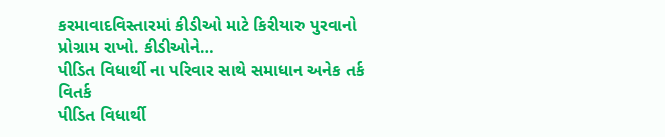કરમાવાદવિસ્તારમાં કીડીઓ માટે કિરીયારુ પુરવાનો પ્રોગ્રામ રાખો. કીડીઓને…
પીડિત વિધાર્થી ના પરિવાર સાથે સમાધાન અનેક તર્ક વિતર્ક
પીડિત વિધાર્થી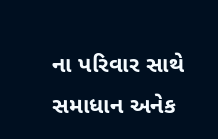ના પરિવાર સાથે સમાધાન અનેક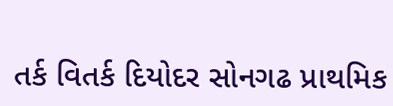તર્ક વિતર્ક દિયોદર સોનગઢ પ્રાથમિક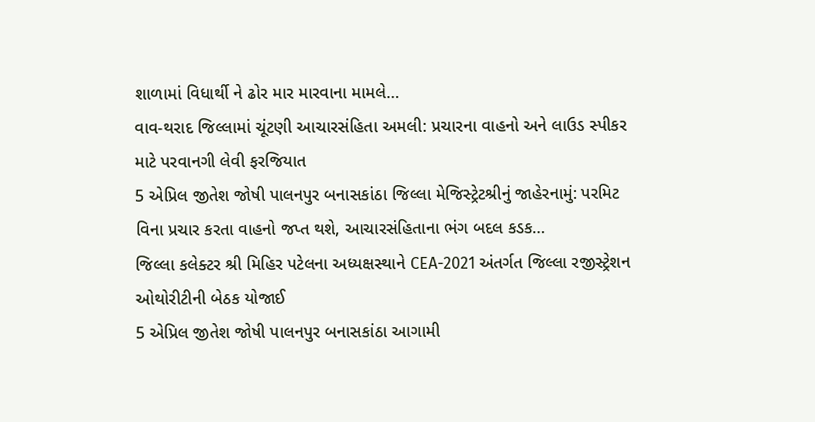શાળામાં વિધાર્થી ને ઢોર માર મારવાના મામલે…
વાવ-થરાદ જિલ્લામાં ચૂંટણી આચારસંહિતા અમલી: પ્રચારના વાહનો અને લાઉડ સ્પીકર માટે પરવાનગી લેવી ફરજિયાત
5 એપ્રિલ જીતેશ જોષી પાલનપુર બનાસકાંઠા જિલ્લા મેજિસ્ટ્રેટશ્રીનું જાહેરનામું: પરમિટ વિના પ્રચાર કરતા વાહનો જપ્ત થશે, આચારસંહિતાના ભંગ બદલ કડક…
જિલ્લા કલેક્ટર શ્રી મિહિર પટેલના અધ્યક્ષસ્થાને CEA-2021 અંતર્ગત જિલ્લા રજીસ્ટ્રેશન ઓથોરીટીની બેઠક યોજાઈ
5 એપ્રિલ જીતેશ જોષી પાલનપુર બનાસકાંઠા આગામી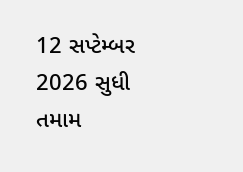12 સપ્ટેમ્બર 2026 સુધી તમામ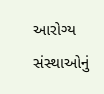આરોગ્ય સંસ્થાઓનું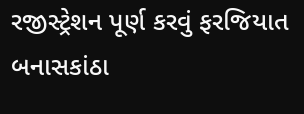રજીસ્ટ્રેશન પૂર્ણ કરવું ફરજિયાત બનાસકાંઠા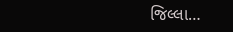જિલ્લા…